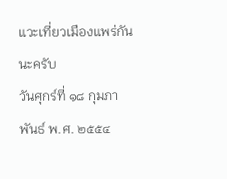แวะเที่ยวเมืองแพร่กันนะครับ
วันศุกร์ที่ ๑๘ กุมภาพันธ์ พ.ศ. ๒๕๕๔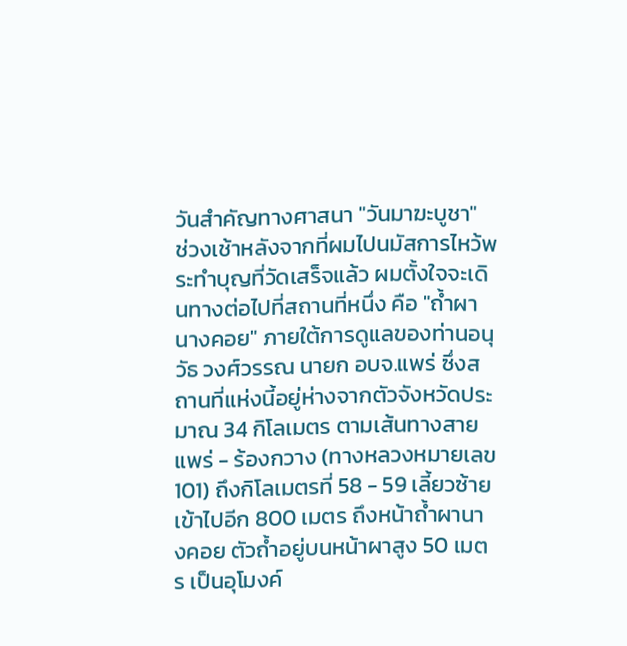วันสำคัญทางศาสนา "วันมาฆะบูชา"
ช่วงเช้าหลังจากที่ผมไปนมัสการไหว้พระทำบุญที่วัดเสร็จแล้ว ผมตั้งใจจะเดินทางต่อไปที่สถานที่หนึ่ง คือ "ถ้ำผานางคอย" ภายใต้การดูแลของท่านอนุวัธ วงศ์วรรณ นายก อบจ.แพร่ ซึ่งสถานที่แห่งนี้อยู่ห่างจากตัวจังหวัดประมาณ 34 กิโลเมตร ตามเส้นทางสายแพร่ - ร้องกวาง (ทางหลวงหมายเลข 101) ถึงกิโลเมตรที่ 58 - 59 เลี้ยวซ้ายเข้าไปอีก 800 เมตร ถึงหน้าถ้ำผานางคอย ตัวถ้ำอยู่บนหน้าผาสูง 50 เมตร เป็นอุโมงค์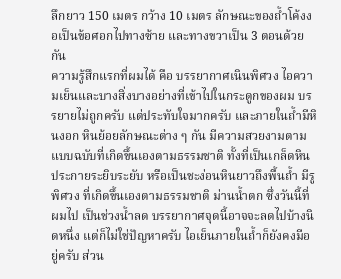ลึกยาว 150 เมตร กว้าง 10 เมตร ลักษณะของถ้ำโค้งงอเป็นข้อศอกไปทางซ้าย และทางขวาเป็น 3 ตอนด้วยกัน
ความรู้สึกแรกที่ผมได้ คือ บรรยากาศเนินพิศวง ไอความเย็นและบางสิ่งบางอย่างที่เข้าไปในกระดูกของผม บรรยายไม่ถูกครับ แต่ประทับใจมากครับ และภายในถ้ำมีหินงอก หินย้อยลักษณะต่าง ๆ กัน มีความสวยงามตามแบบฉบับที่เกิดขึ้นเองตามธรรมชาติ ทั้งที่เป็นเกล็ดหิน ประกายระยิบระยับ หรือเป็นชะง่อนหินยาวถึงพื้นถ้ำ มีรูพิศวง ที่เกิดขึ้นเองตามธรรมชาติ ม่านน้ำตก ซึ่งวันนี้ที่ผมไป เป็นช่วงน้ำลด บรรยากาศจุดนี้อาจจะลดไปบ้างนิดหนึ่ง แต่ก็ไม่ใช่ปัญหาครับ ไอเย็นภายในถ้ำก็ยังคงมีอยู่ครับ ส่วน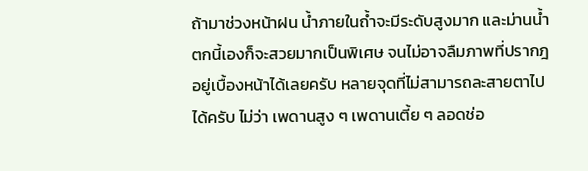ถ้ามาช่วงหน้าฝน น้ำภายในถ้ำจะมีระดับสูงมาก และม่านน้ำตกนี้เองก็จะสวยมากเป็นพิเศษ จนไม่อาจลืมภาพที่ปรากฎอยู่เบื้องหน้าได้เลยครับ หลายจุดที่ไม่สามารถละสายตาไปได้ครับ ไม่ว่า เพดานสูง ๆ เพดานเตี้ย ๆ ลอดช่อ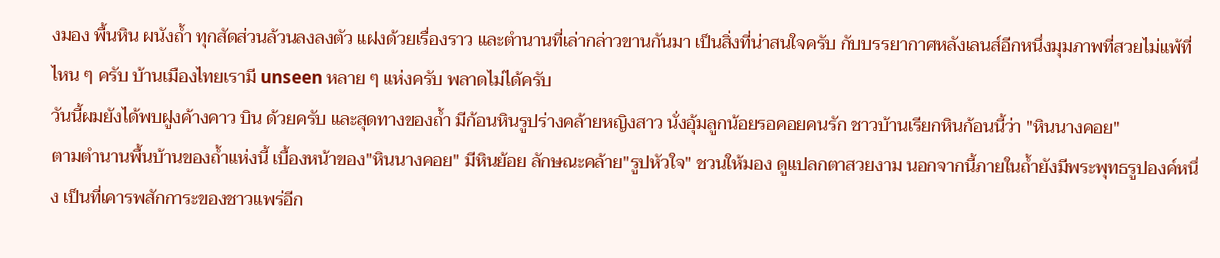งมอง พื้นหิน ผนังถ้ำ ทุกสัดส่วนล้วนลงลงตัว แฝงด้วยเรื่องราว และตำนานที่เล่ากล่าวขานกันมา เป็นสิ่งที่น่าสนใจครับ กับบรรยากาศหลังเลนส์อีกหนึ่งมุมภาพที่สวยไม่แพ้ที่ไหน ๆ ครับ บ้านเมืองไทยเรามี unseen หลาย ๆ แห่งครับ พลาดไม่ได้ครับ
วันนี้ผมยังได้พบฝูงค้างคาว บิน ด้วยครับ และสุดทางของถ้ำ มีก้อนหินรูปร่างคล้ายหญิงสาว นั่งอุ้มลูกน้อยรอคอยคนรัก ชาวบ้านเรียกหินก้อนนี้ว่า "หินนางคอย"
ตามตำนานพื้นบ้านของถ้ำแห่งนี้ เบื้องหน้าของ"หินนางคอย" มีหินย้อย ลักษณะคล้าย"รูปหัวใจ" ชวนให้มอง ดูแปลกตาสวยงาม นอกจากนี้ภายในถ้ำยังมีพระพุทธรูปองค์หนึ่ง เป็นที่เคารพสักการะของชาวแพร่อีก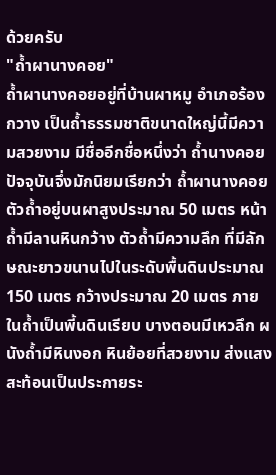ด้วยครับ
"ถ้ำผานางคอย"
ถ้ำผานางคอยอยู่ที่บ้านผาหมู อำเภอร้องกวาง เป็นถ้ำธรรมชาติขนาดใหญ่นี้มีความสวยงาม มีชื่ออีกชื่อหนึ่งว่า ถ้ำนางคอย ปัจจุบันจึ่งมักนิยมเรียกว่า ถ้ำผานางคอย ตัวถ้ำอยู่บนผาสูงประมาณ 50 เมตร หน้าถ้ำมีลานหินกว้าง ตัวถ้ำมีความลึก ที่มีลักษณะยาวขนานไปในระดับพื้นดินประมาณ 150 เมตร กว้างประมาณ 20 เมตร ภายในถ้ำเป็นพี้นดินเรียบ บางตอนมีเหวลึก ผนังถ้ำมีหินงอก หินย้อยที่สวยงาม ส่งแสงสะท้อนเป็นประกายระ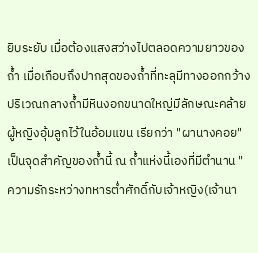ยิบระยับ เมื่อต้องแสงสว่างไปตลอดความยาวของถ้ำ เมื่อเกือบถึงปากสุดของถ้ำที่ทะลุมีทางออกกว้าง ปริเวณกลางถ้ำมีหินงอกขนาดใหญ่มีลักษณะคล้ายผู้หญิงอุ้มลูกไว้ในอ้อมแขน เรียกว่า "ผานางคอย"
เป็นจุดสำคัญของถ้ำนี้ ณ ถ้ำแห่งนี้เองที่มีตำนาน "ความรักระหว่างทหารต่ำศักดิ์กับเจ้าหญิง(เจ้านา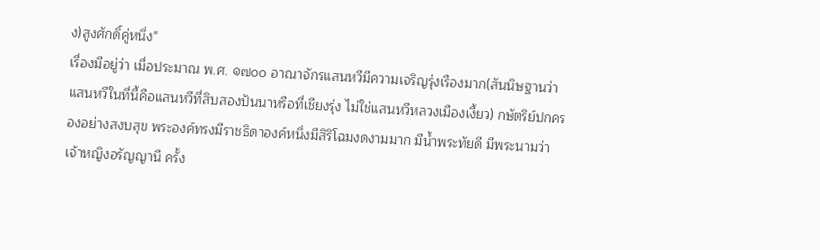ง)สูงศักดิ์คู่หนึ่ง"
เรื่องมีอยู่ว่า เมื่อประมาณ พ.ศ. ๑๗๐๐ อาณาจักรแสนหวีมีความเจริญรุ่งเรืองมาก(สันนิษฐานว่าแสนหวีในที่นี้คือแสนหวีที่สิบสองปันนาหรือที่เชียงรุ่ง ไม่ใช่แสนหวีหลวงเมืองเงี้ยว) กษัตริย์ปกครองอย่างสงบสุข พระองค์ทรงมีราชธิดาองค์หนึ่งมีสิริโฉมงดงามมาก มีน้ำพระทัยดี มีพระนามว่า เจ้าหญิงอรัญญานี ครั้ง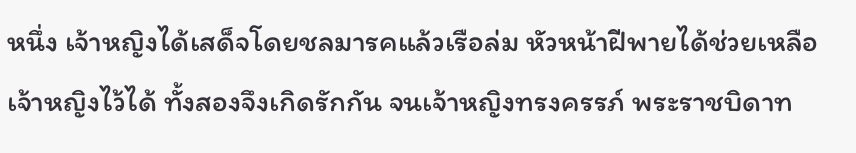หนึ่ง เจ้าหญิงได้เสด็จโดยชลมารคแล้วเรือล่ม หัวหน้าฝีพายได้ช่วยเหลือเจ้าหญิงไว้ได้ ทั้งสองจึงเกิดรักกัน จนเจ้าหญิงทรงครรภ์ พระราชบิดาท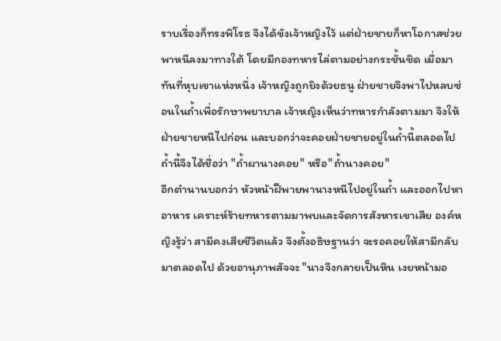ราบเรื่องก็ทรงพิโรธ จึงได้ขังเจ้าหญิงไว้ แต่ฝ่ายชายก็หาโอกาสช่วยพาหนีลงมาทางใต้ โดยมีกองทหารไล่ตามอย่างกระชั้นชิด เมื่อมาทันที่หุบเขาแห่งหนึ่ง เจ้าหญิงถูกยิงด้วยธนู ฝ่ายชายจึงพาไปหลบซ่อนในถ้ำเพื่อรักษาพยาบาล เจ้าหญิงเห็นว่าทหารกำลังตามมา จึงให้ฝ่ายชายหนีไปก่อน และบอกว่าจะคอยฝ่ายชายอยู่ในถ้ำนี้ตลอดไป ถ้ำนี้จึงได้ชื่อว่า "ถ้ำผานางคอย" หรือ"ถ้ำนางคอย"
อีกตำนานบอกว่า หัวหน้าฝีพายพานางหนีไปอยู่ในถ้ำ และออกไปหาอาหาร เคราะห์ร้ายทหารตามมาพบและจัดการสังหารเขาเสีย องค์หญิงรู้ว่า สามีคงเสียชีวิตแล้ว จึงตั้งอธิษฐานว่า จะรอคอยให้สามีกลับมาตลอดไป ด้วยอานุภาพสัจจะ "นางจึงกลายเป็นหิน เงยหน้ามอ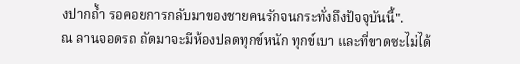งปากถ้ำ รอคอยการกลับมาของชายคนรักจนกระทั่งถึงปัจจุบันนี้".
ณ ลานจอดรถ ถัดมาจะมีห้องปลดทุกข์หนัก ทุกข์เบา และที่ขาดซะไม่ได้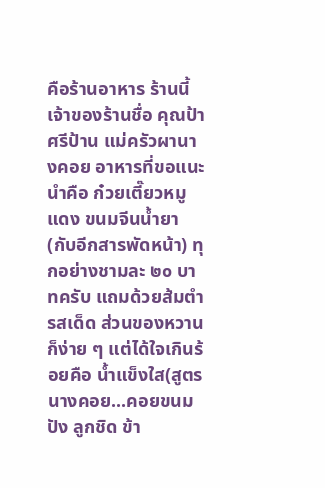คือร้านอาหาร ร้านนี้เจ้าของร้านชื่อ คุณป้าศรีป้าน แม่ครัวผานางคอย อาหารที่ขอแนะนำคือ ก๋วยเตี๊ยวหมูแดง ขนมจีนน้ำยา (กับอีกสารพัดหน้า) ทุกอย่างชามละ ๒๐ บาทครับ แถมด้วยส้มตำรสเด็ด ส่วนของหวาน ก็ง่าย ๆ แต่ได้ใจเกินร้อยคือ น้ำแข็งใส(สูตรนางคอย...คอยขนมปัง ลูกชิด ข้า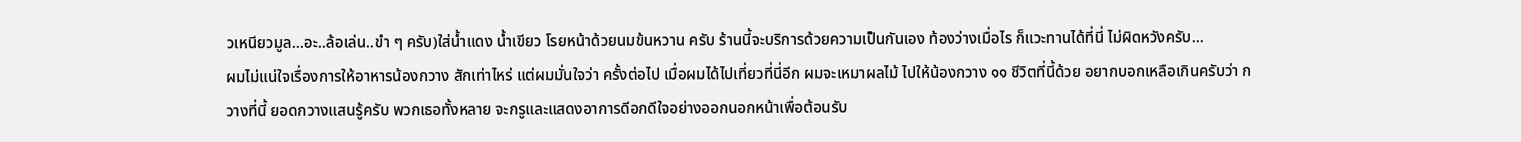วเหนียวมูล...อะ..ล้อเล่น..ขำ ๆ ครับ)ใส่น้ำแดง น้ำเขียว โรยหน้าด้วยนมข้นหวาน ครับ ร้านนี้จะบริการด้วยความเป็นกันเอง ท้องว่างเมื่อไร ก็แวะทานได้ที่นี่ ไม่ผิดหวังครับ...
ผมไม่แน่ใจเรื่องการให้อาหารน้องกวาง สักเท่าไหร่ แต่ผมมั่นใจว่า ครั้งต่อไป เมื่อผมได้ไปเที่ยวที่นี่อีก ผมจะเหมาผลไม้ ไปให้น้องกวาง ๑๑ ชีวิตที่นี้ด้วย อยากบอกเหลือเกินครับว่า กวางที่นี้ ยอดกวางแสนรู้ครับ พวกเธอทั้งหลาย จะกรูและแสดงอาการดีอกดีใจอย่างออกนอกหน้าเพื่อต้อนรับ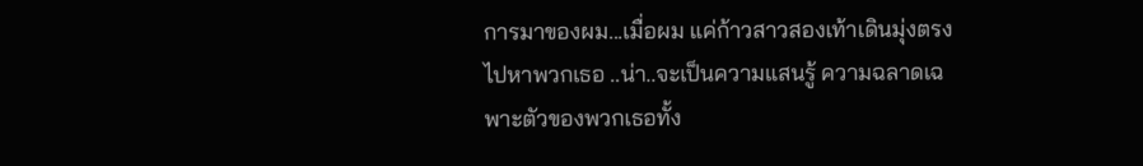การมาของผม...เมื่อผม แค่ก้าวสาวสองเท้าเดินมุ่งตรงไปหาพวกเธอ ..น่า..จะเป็นความแสนรู้ ความฉลาดเฉพาะตัวของพวกเธอทั้ง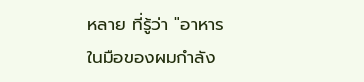หลาย ที่รู้ว่า "อาหารในมือของผมกำลัง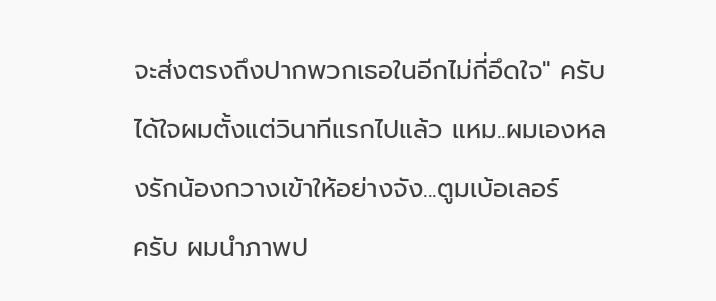จะส่งตรงถึงปากพวกเธอในอีกไม่กี่อึดใจ" ครับได้ใจผมตั้งแต่วินาทีแรกไปแล้ว แหม..ผมเองหลงรักน้องกวางเข้าให้อย่างจัง...ตูมเบ้อเลอร์
ครับ ผมนำภาพป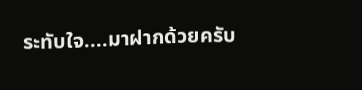ระทับใจ....มาฝากด้วยครับ